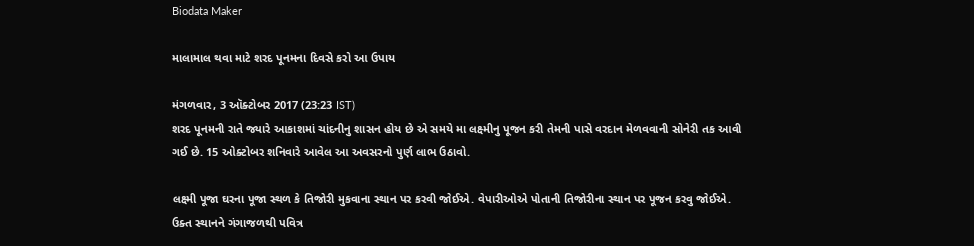Biodata Maker

માલામાલ થવા માટે શરદ પૂનમના દિવસે કરો આ ઉપાય

મંગળવાર, 3 ઑક્ટોબર 2017 (23:23 IST)
શરદ પૂનમની રાતે જ્યારે આકાશમાં ચાંદનીનુ શાસન હોય છે એ સમયે મા લક્ષ્મીનુ પૂજન કરી તેમની પાસે વરદાન મેળવવાની સોનેરી તક આવી ગઈ છે. 15 ઓક્ટોબર શનિવારે આવેલ આ અવસરનો પુર્ણ લાભ ઉઠાવો.

લક્ષ્મી પૂજા ઘરના પૂજા સ્થળ કે તિજોરી મુકવાના સ્થાન પર કરવી જોઈએ. વેપારીઓએ પોતાની તિજોરીના સ્થાન પર પૂજન કરવુ જોઈએ.  ઉક્ત સ્થાનને ગંગાજળથી પવિત્ર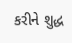કરીને શુદ્ધ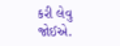કરી લેવુ જોઈએ.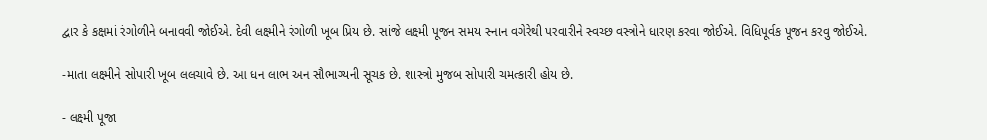દ્વાર કે કક્ષમાં રંગોળીને બનાવવી જોઈએ. દેવી લક્ષ્મીને રંગોળી ખૂબ પ્રિય છે. સાંજે લક્ષ્મી પૂજન સમય સ્નાન વગેરેથી પરવારીને સ્વચ્છ વસ્ત્રોને ધારણ કરવા જોઈએ. વિધિપૂર્વક પૂજન કરવુ જોઈએ.

-માતા લક્ષ્મીને સોપારી ખૂબ લલચાવે છે. આ ધન લાભ અન સૌભાગ્યની સૂચક છે. શાસ્ત્રો મુજબ સોપારી ચમત્કારી હોય છે.

- લક્ષ્મી પૂજા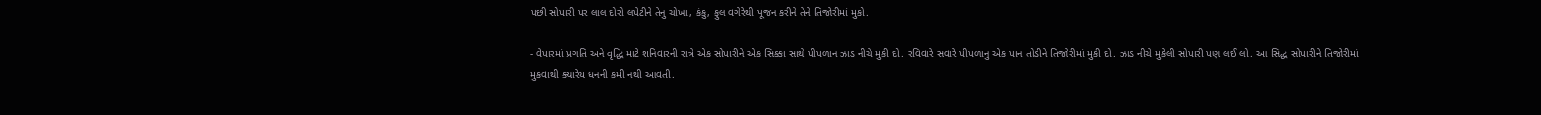પછી સોપારી પર લાલ દોરો લપેટીને તેનુ ચોખા, કંકુ, ફુલ વગેરેથી પૂજન કરીને તેને તિજોરીમાં મુકો.

- વેપારમાં પ્રગતિ અને વૃદ્ધિ માટે શનિવારની રાત્રે એક સોપારીને એક સિક્કા સાથે પીપળાન ઝાડ નીચે મુકી દો. રવિવારે સવારે પીપળાનુ એક પાન તોડીને તિજોરીમાં મુકી દો. ઝાડ નીચે મુકેલી સોપારી પણ લઈ લો. આ સિદ્ધ સોપારીને તિજોરીમાં મુકવાથી ક્યારેય ધનની કમી નથી આવતી.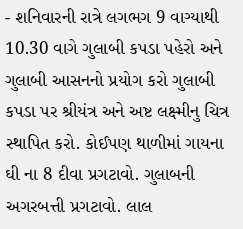- શનિવારની રાત્રે લગભગ 9 વાગ્યાથી 10.30 વાગે ગુલાબી કપડા પહેરો અને ગુલાબી આસનનો પ્રયોગ કરો ગુલાબી કપડા પર શ્રીયંત્ર અને અષ્ટ લક્ષ્મીનુ ચિત્ર સ્થાપિત કરો. કોઈપણ થાળીમાં ગાયના ઘી ના 8 દીવા પ્રગટાવો. ગુલાબની અગરબત્તી પ્રગટાવો. લાલ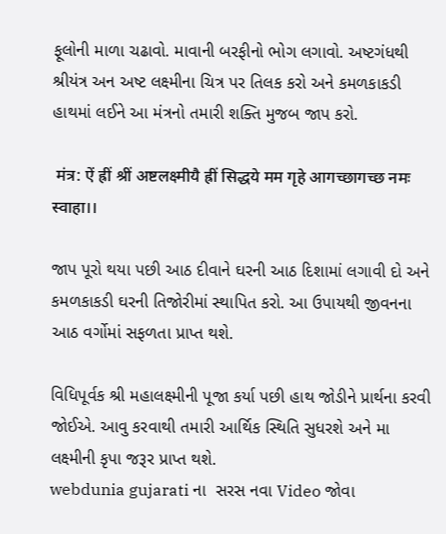ફૂલોની માળા ચઢાવો. માવાની બરફીનો ભોગ લગાવો. અષ્ટગંધથી શ્રીયંત્ર અન અષ્ટ લક્ષ્મીના ચિત્ર પર તિલક કરો અને કમળકાકડી હાથમાં લઈને આ મંત્રનો તમારી શક્તિ મુજબ જાપ કરો.

 मंत्र: ऐं ह्रीं श्रीं अष्टलक्ष्मीयै ह्रीं सिद्धये मम गृहे आगच्छागच्छ नमः स्वाहा।।

જાપ પૂરો થયા પછી આઠ દીવાને ઘરની આઠ દિશામાં લગાવી દો અને કમળકાકડી ઘરની તિજોરીમાં સ્થાપિત કરો. આ ઉપાયથી જીવનના આઠ વર્ગોમાં સફળતા પ્રાપ્ત થશે.

વિધિપૂર્વક શ્રી મહાલક્ષ્મીની પૂજા કર્યા પછી હાથ જોડીને પ્રાર્થના કરવી જોઈએ. આવુ કરવાથી તમારી આર્થિક સ્થિતિ સુધરશે અને મા લક્ષ્મીની કૃપા જરૂર પ્રાપ્ત થશે.
webdunia gujarati ના  સરસ નવા Video જોવા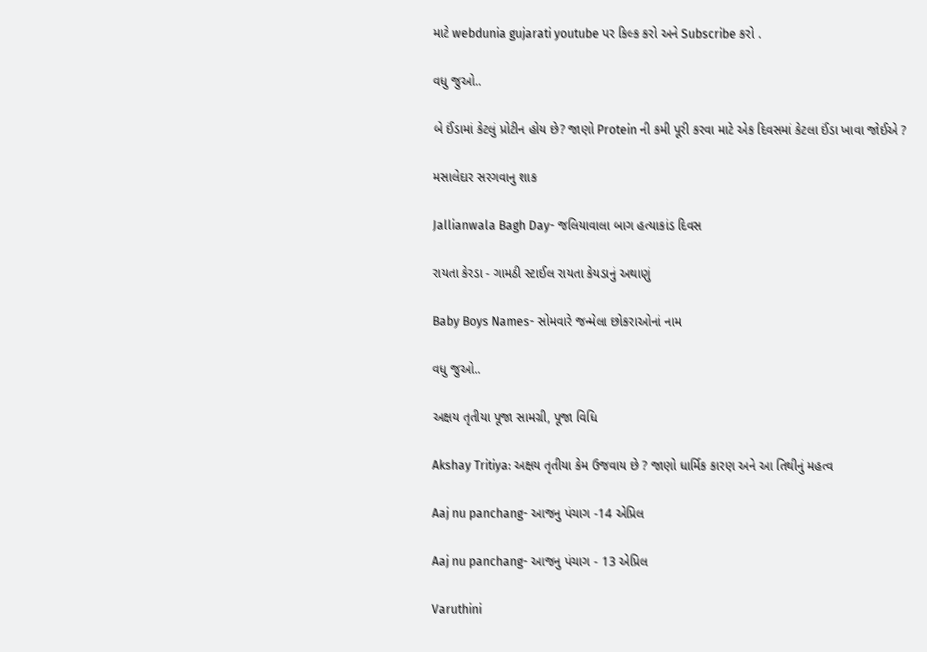માટે webdunia gujarati youtube પર કિલ્ક કરો અને Subscribe કરો .

વધુ જુઓ..

બે ઈંડામાં કેટલું પ્રોટીન હોય છે? જાણો Protein ની કમી પૂરી કરવા માટે એક દિવસમાં કેટલા ઈંડા ખાવા જોઈએ ?

મસાલેદાર સરગવાનુ શાક

Jallianwala Bagh Day- જલિયાવાલા બાગ હત્યાકાંડ દિવસ

રાયતા કેરડા - ગામઠી સ્ટાઈલ રાયતા કેયડાનું અથાણું

Baby Boys Names- સોમવારે જન્મેલા છોકરાઓનાં નામ

વધુ જુઓ..

અક્ષય તૃતીયા પૂજા સામગ્રી, પૂજા વિધિ

Akshay Tritiya: અક્ષય તૃતીયા કેમ ઉજવાય છે ? જાણો ધાર્મિક કારણ અને આ તિથીનું મહત્વ

Aaj nu panchang- આજનુ પંચાગ -14 એપ્રિલ

Aaj nu panchang- આજનુ પંચાગ - 13 એપ્રિલ

Varuthini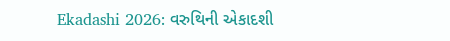Ekadashi 2026: વરુથિની એકાદશી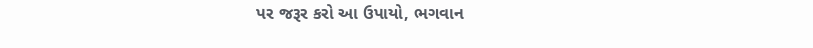પર જરૂર કરો આ ઉપાયો, ભગવાન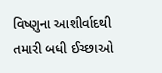વિષ્ણુના આશીર્વાદથી તમારી બધી ઈચ્છાઓ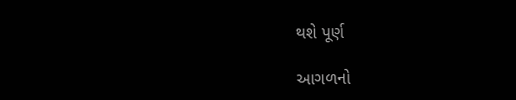થશે પૂર્ણ

આગળનો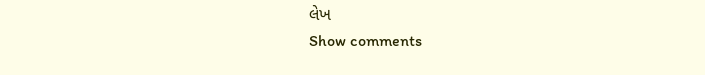લેખ
Show comments